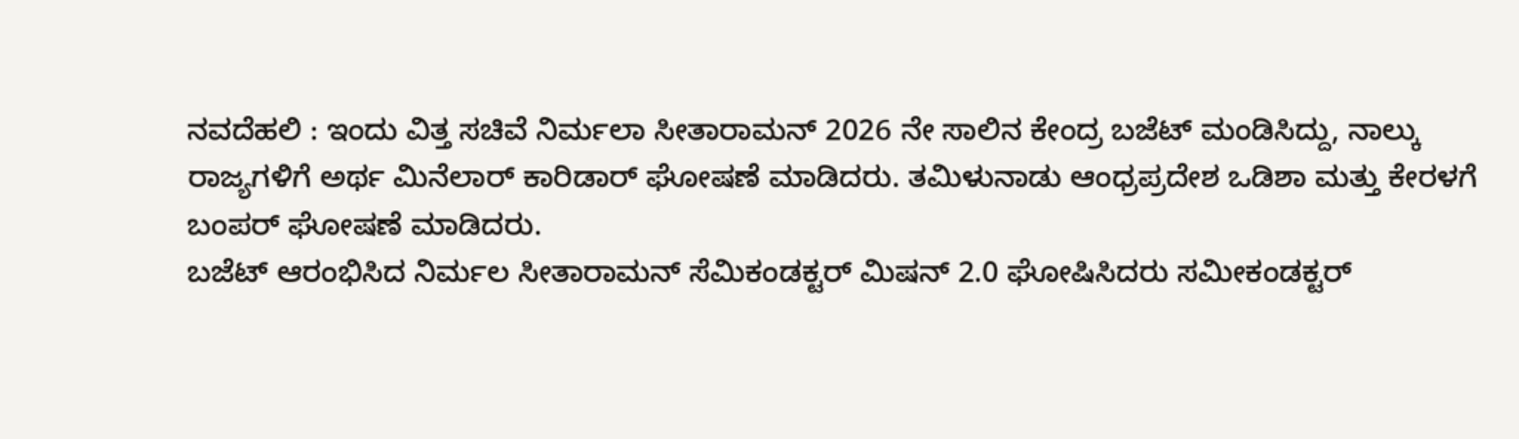ನವದೆಹಲಿ : ಇಂದು ವಿತ್ತ ಸಚಿವೆ ನಿರ್ಮಲಾ ಸೀತಾರಾಮನ್ 2026 ನೇ ಸಾಲಿನ ಕೇಂದ್ರ ಬಜೆಟ್ ಮಂಡಿಸಿದ್ದು, ನಾಲ್ಕು ರಾಜ್ಯಗಳಿಗೆ ಅರ್ಥ ಮಿನೆಲಾರ್ ಕಾರಿಡಾರ್ ಘೋಷಣೆ ಮಾಡಿದರು. ತಮಿಳುನಾಡು ಆಂಧ್ರಪ್ರದೇಶ ಒಡಿಶಾ ಮತ್ತು ಕೇರಳಗೆ ಬಂಪರ್ ಘೋಷಣೆ ಮಾಡಿದರು.
ಬಜೆಟ್ ಆರಂಭಿಸಿದ ನಿರ್ಮಲ ಸೀತಾರಾಮನ್ ಸೆಮಿಕಂಡಕ್ಟರ್ ಮಿಷನ್ 2.0 ಘೋಷಿಸಿದರು ಸಮೀಕಂಡಕ್ಟರ್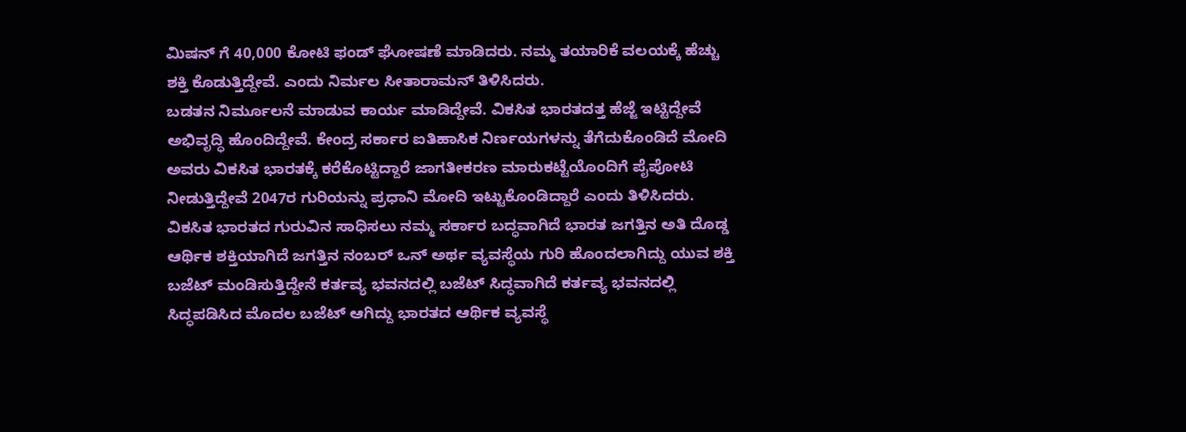ಮಿಷನ್ ಗೆ 40,000 ಕೋಟಿ ಫಂಡ್ ಘೋಷಣೆ ಮಾಡಿದರು. ನಮ್ಮ ತಯಾರಿಕೆ ವಲಯಕ್ಕೆ ಹೆಚ್ಚು ಶಕ್ತಿ ಕೊಡುತ್ತಿದ್ದೇವೆ. ಎಂದು ನಿರ್ಮಲ ಸೀತಾರಾಮನ್ ತಿಳಿಸಿದರು.
ಬಡತನ ನಿರ್ಮೂಲನೆ ಮಾಡುವ ಕಾರ್ಯ ಮಾಡಿದ್ದೇವೆ. ವಿಕಸಿತ ಭಾರತದತ್ತ ಹೆಜ್ಜೆ ಇಟ್ಟಿದ್ದೇವೆ ಅಭಿವೃದ್ಧಿ ಹೊಂದಿದ್ದೇವೆ. ಕೇಂದ್ರ ಸರ್ಕಾರ ಐತಿಹಾಸಿಕ ನಿರ್ಣಯಗಳನ್ನು ತೆಗೆದುಕೊಂಡಿದೆ ಮೋದಿ ಅವರು ವಿಕಸಿತ ಭಾರತಕ್ಕೆ ಕರೆಕೊಟ್ಟಿದ್ದಾರೆ ಜಾಗತೀಕರಣ ಮಾರುಕಟ್ಟೆಯೊಂದಿಗೆ ಪೈಪೋಟಿ ನೀಡುತ್ತಿದ್ದೇವೆ 2047ರ ಗುರಿಯನ್ನು ಪ್ರಧಾನಿ ಮೋದಿ ಇಟ್ಟುಕೊಂಡಿದ್ದಾರೆ ಎಂದು ತಿಳಿಸಿದರು.
ವಿಕಸಿತ ಭಾರತದ ಗುರುವಿನ ಸಾಧಿಸಲು ನಮ್ಮ ಸರ್ಕಾರ ಬದ್ಧವಾಗಿದೆ ಭಾರತ ಜಗತ್ತಿನ ಅತಿ ದೊಡ್ಡ ಆರ್ಥಿಕ ಶಕ್ತಿಯಾಗಿದೆ ಜಗತ್ತಿನ ನಂಬರ್ ಒನ್ ಅರ್ಥ ವ್ಯವಸ್ಥೆಯ ಗುರಿ ಹೊಂದಲಾಗಿದ್ದು ಯುವ ಶಕ್ತಿ ಬಜೆಟ್ ಮಂಡಿಸುತ್ತಿದ್ದೇನೆ ಕರ್ತವ್ಯ ಭವನದಲ್ಲಿ ಬಜೆಟ್ ಸಿದ್ಧವಾಗಿದೆ ಕರ್ತವ್ಯ ಭವನದಲ್ಲಿ ಸಿದ್ಧಪಡಿಸಿದ ಮೊದಲ ಬಜೆಟ್ ಆಗಿದ್ದು ಭಾರತದ ಆರ್ಥಿಕ ವ್ಯವಸ್ಥೆ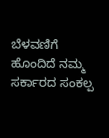ಬೆಳವಣಿಗೆ ಹೊಂದಿದೆ ನಮ್ಮ ಸರ್ಕಾರದ ಸಂಕಲ್ಪ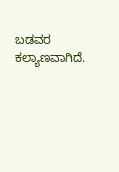ಬಡವರ ಕಲ್ಯಾಣವಾಗಿದೆ.